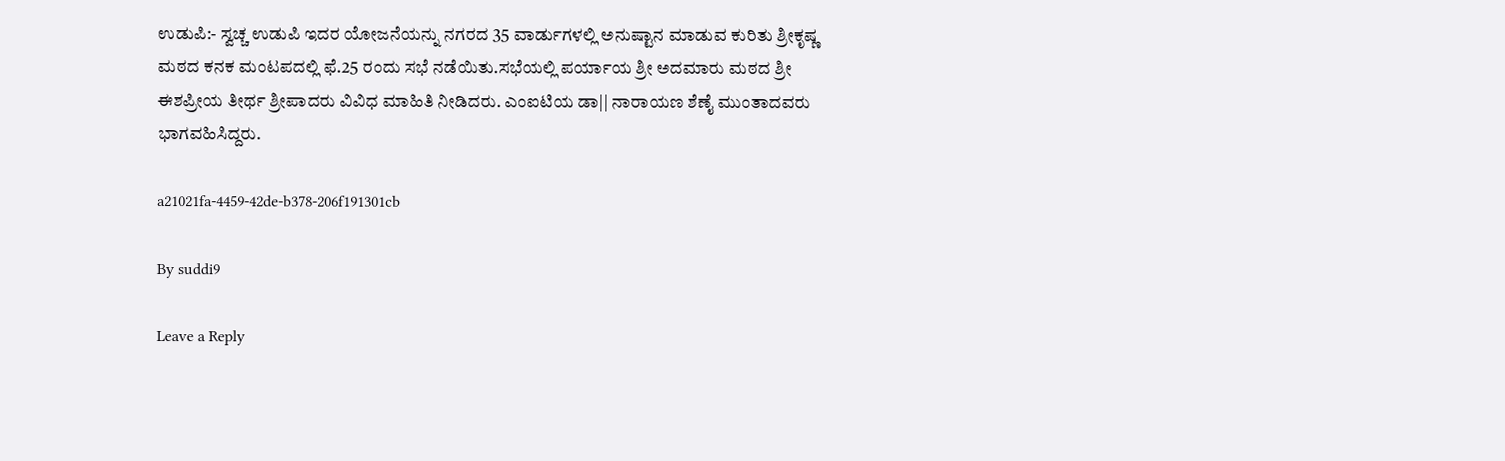ಉಡುಪಿ:- ಸ್ವಚ್ಚ ಉಡುಪಿ ಇದರ ಯೋಜನೆಯನ್ನು ನಗರದ 35 ವಾರ್ಡುಗಳಲ್ಲಿ ಅನುಷ್ಟಾನ ಮಾಡುವ ಕುರಿತು ಶ್ರೀಕೃಷ್ಣ ಮಠದ ಕನಕ ಮಂಟಪದಲ್ಲಿ ಫೆ.25 ರಂದು ಸಭೆ ನಡೆಯಿತು.ಸಭೆಯಲ್ಲಿ ಪರ್ಯಾಯ ಶ್ರೀ ಅದಮಾರು ಮಠದ ಶ್ರೀ ಈಶಪ್ರೀಯ ತೀರ್ಥ ಶ್ರೀಪಾದರು ವಿವಿಧ ಮಾಹಿತಿ ನೀಡಿದರು. ಎಂಐಟಿಯ ಡಾ|| ನಾರಾಯಣ ಶೆಣೈ ಮುಂತಾದವರು ಭಾಗವಹಿಸಿದ್ದರು.

a21021fa-4459-42de-b378-206f191301cb

By suddi9

Leave a Reply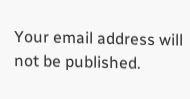Your email address will not be published.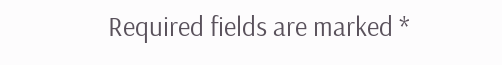Required fields are marked *